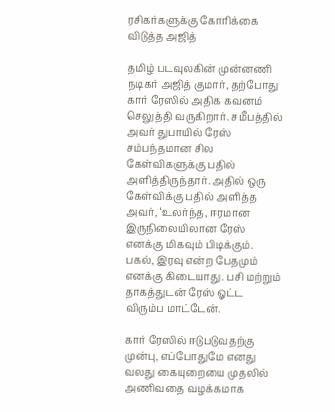ரசிகர்களுக்கு கோரிக்கை விடுத்த அஜித்

தமிழ் படவுலகின் முன்னணி நடிகர் அஜித் குமார், தற்போது கார் ரேஸில் அதிக கவனம் செலுத்தி வருகிறார். சமீபத்தில் அவர் துபாயில் ரேஸ் சம்பந்தமான சில கேள்விகளுக்கு பதில் அளித்திருந்தார். அதில் ஒரு கேள்விக்கு பதில் அளித்த அவர், ‘உலர்ந்த, ஈரமான இருநிலையிலான ரேஸ் எனக்கு மிகவும் பிடிக்கும். பகல், இரவு என்ற பேதமும் எனக்கு கிடையாது. பசி மற்றும் தாகத்துடன் ரேஸ் ஓட்ட விரும்ப மாட்டேன்.

கார் ரேஸில் ஈடுபடுவதற்கு முன்பு, எப்போதுமே எனது வலது கையுறையை முதலில் அணிவதை வழக்கமாக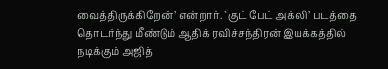வைத்திருக்கிறேன்’ என்றார். `குட் பேட் அக்லி’ படத்தை தொடர்ந்து மீண்டும் ஆதிக் ரவிச்சந்திரன் இயக்கத்தில் நடிக்கும் அஜித்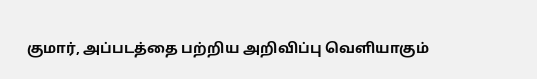குமார், அப்படத்தை பற்றிய அறிவிப்பு வெளியாகும்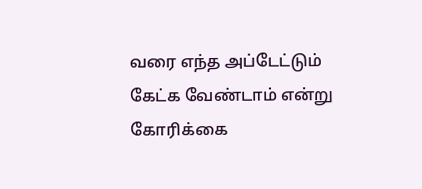வரை எந்த அப்டேட்டும் கேட்க வேண்டாம் என்று கோரிக்கை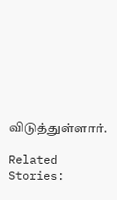விடுத்துள்ளார்.

Related Stories: